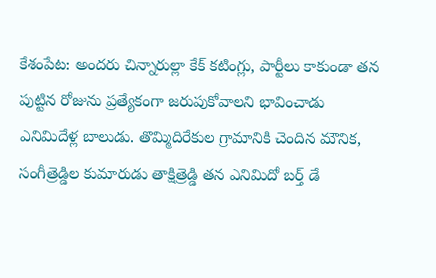కేశంపేట: అందరు చిన్నారుల్లా కేక్ కటింగ్లు, పార్టీలు కాకుండా తన పుట్టిన రోజును ప్రత్యేకంగా జరుపుకోవాలని భావించాడు ఎనిమిదేళ్ల బాలుడు. తొమ్మిదిరేకుల గ్రామానికి చెందిన మౌనిక, సంగీత్రెడ్డిల కుమారుడు తాక్షిత్రెడ్డి తన ఎనిమిదో బర్త్ డే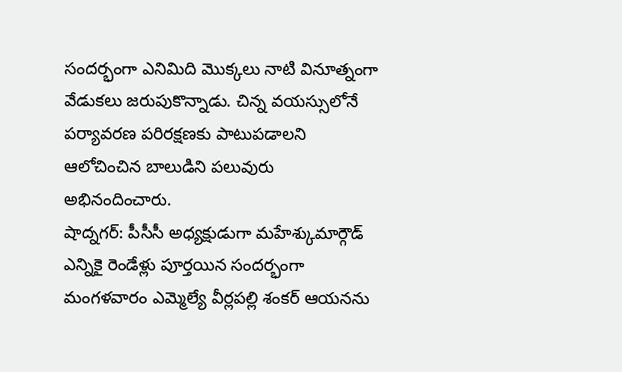సందర్భంగా ఎనిమిది మొక్కలు నాటి వినూత్నంగా వేడుకలు జరుపుకొన్నాడు. చిన్న వయస్సులోనే పర్యావరణ పరిరక్షణకు పాటుపడాలని ఆలోచించిన బాలుడిని పలువురు అభినందించారు.
షాద్నగర్: పీసీసీ అధ్యక్షుడుగా మహేశ్కుమార్గౌడ్ ఎన్నికై రెండేళ్లు పూర్తయిన సందర్భంగా మంగళవారం ఎమ్మెల్యే వీర్లపల్లి శంకర్ ఆయనను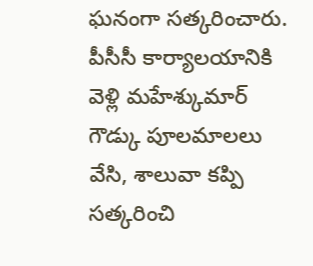ఘనంగా సత్కరించారు. పీసీసీ కార్యాలయానికి వెళ్లి మహేశ్కుమార్ గౌడ్కు పూలమాలలు వేసి, శాలువా కప్పి సత్కరించి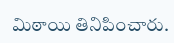మిఠాయి తినిపించారు.